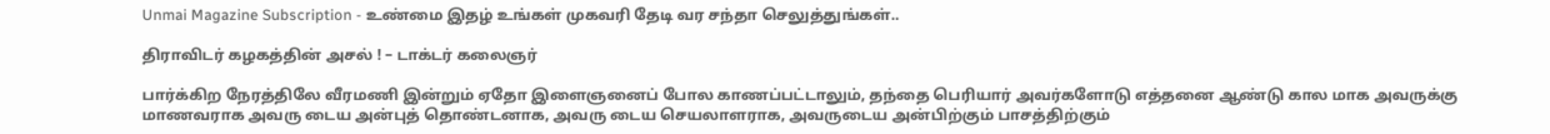Unmai Magazine Subscription - உண்மை இதழ் உங்கள் முகவரி தேடி வர சந்தா செலுத்துங்கள்..

திராவிடர் கழகத்தின் அசல் ! – டாக்டர் கலைஞர்

பார்க்கிற நேரத்திலே வீரமணி இன்றும் ஏதோ இளைஞனைப் போல காணப்பட்டாலும், தந்தை பெரியார் அவர்களோடு எத்தனை ஆண்டு கால மாக அவருக்கு மாணவராக அவரு டைய அன்புத் தொண்டனாக, அவரு டைய செயலாளராக, அவருடைய அன்பிற்கும் பாசத்திற்கும்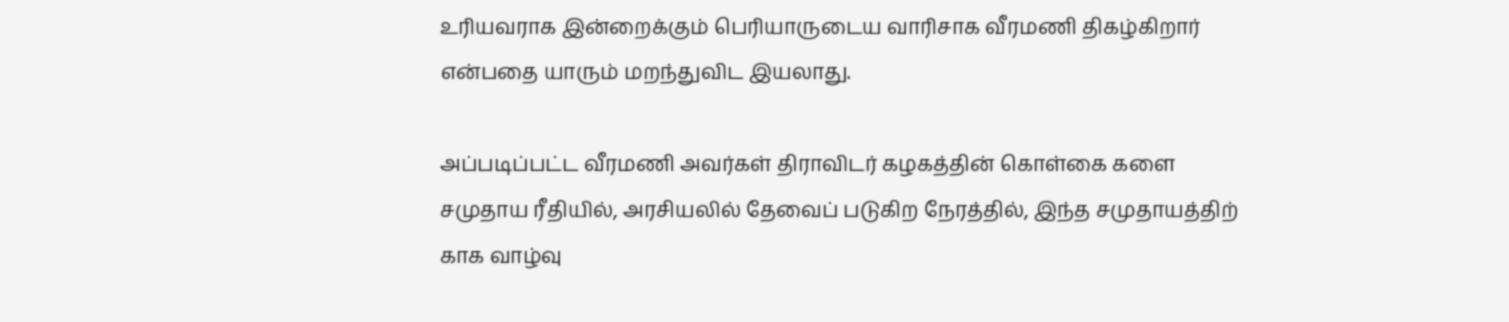உரியவராக இன்றைக்கும் பெரியாருடைய வாரிசாக வீரமணி திகழ்கிறார் என்பதை யாரும் மறந்துவிட இயலாது.

அப்படிப்பட்ட வீரமணி அவர்கள் திராவிடர் கழகத்தின் கொள்கை களை சமுதாய ரீதியில், அரசியலில் தேவைப் படுகிற நேரத்தில், இந்த சமுதாயத்திற் காக வாழ்வு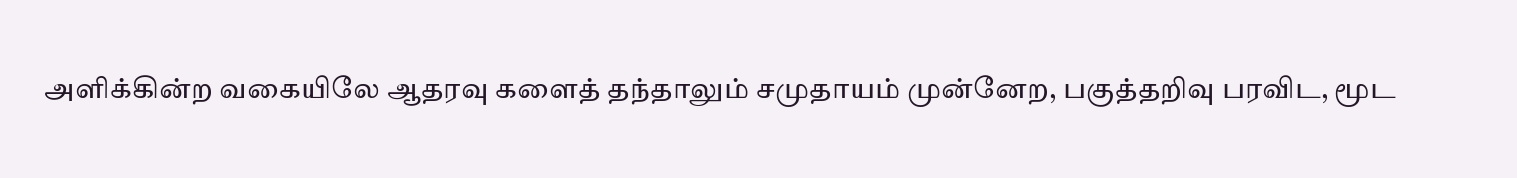அளிக்கின்ற வகையிலே ஆதரவு களைத் தந்தாலும் சமுதாயம் முன்னேற, பகுத்தறிவு பரவிட, மூட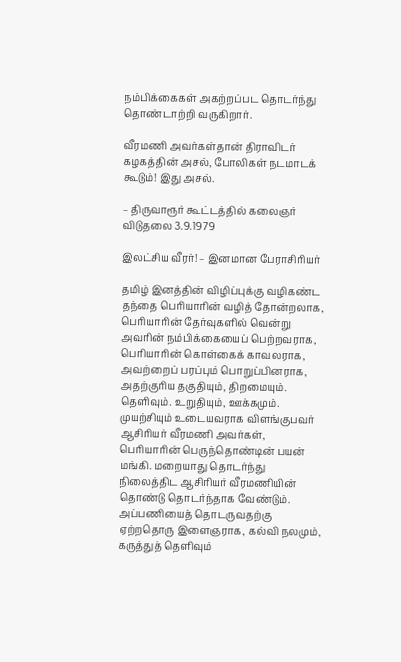நம்பிக்கைகள் அகற்றப்பட தொடர்ந்து தொண்டாற்றி வருகிறார்.

வீரமணி அவர்கள்தான் திராவிடர் கழகத்தின் அசல், போலிகள் நடமாடக் கூடும்! இது அசல்.

– திருவாரூர் கூட்டத்தில் கலைஞர்  விடுதலை 3.9.1979

இலட்சிய வீரர்! – இனமான பேராசிரியர்

தமிழ் இனத்தின் விழிப்புக்கு வழிகண்ட தந்தை பெரியாரின் வழித் தோன்றலாக, பெரியாரின் தேர்வுகளில் வென்று அவரின் நம்பிக்கையைப் பெற்றவராக, பெரியாரின் கொள்கைக் காவலராக, அவற்றைப் பரப்பும் பொறுப்பினராக, அதற்குரிய தகுதியும், திறமையும். தெளிவும். உறுதியும், ஊக்கமும். முயற்சியும் உடையவராக விளங்குபவர் ஆசிரியர் வீரமணி அவர்கள், பெரியாரின் பெருந்தொண்டின் பயன் மங்கி. மறையாது தொடர்ந்து நிலைத்திட ஆசிரியர் வீரமணியின் தொண்டு தொடர்ந்தாக வேண்டும். அப்பணியைத் தொடருவதற்கு ஏற்றதொரு இளைஞராக, கல்வி நலமும், கருத்துத் தெளிவும்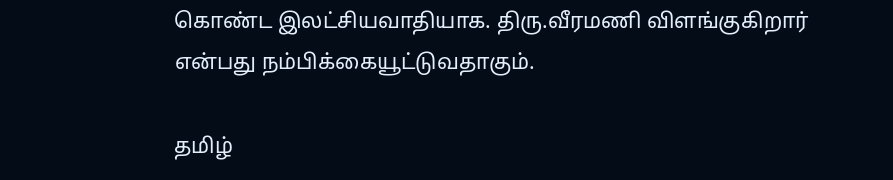கொண்ட இலட்சியவாதியாக. திரு.வீரமணி விளங்குகிறார் என்பது நம்பிக்கையூட்டுவதாகும்.

தமிழ்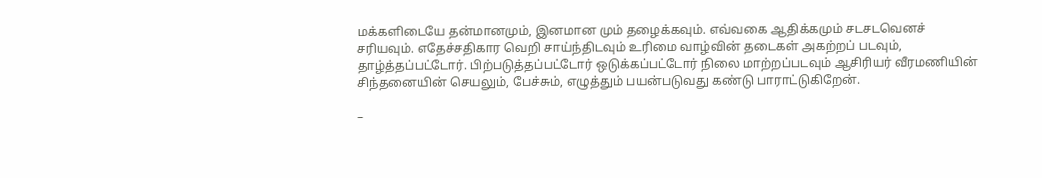மக்களிடையே தன்மானமும், இனமான மும் தழைக்கவும். எவ்வகை ஆதிக்கமும் சடசடவெனச் சரியவும். எதேச்சதிகார வெறி சாய்ந்திடவும் உரிமை வாழ்வின் தடைகள் அகற்றப் படவும், தாழ்த்தப்பட்டோர். பிற்படுத்தப்பட்டோர் ஒடுக்கப்பட்டோர் நிலை மாற்றப்படவும் ஆசிரியர் வீரமணியின் சிந்தனையின் செயலும், பேச்சும், எழுத்தும் பயன்படுவது கண்டு பாராட்டுகிறேன்.

–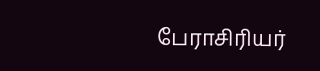பேராசிரியர்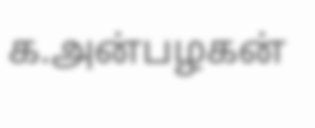க.அன்பழகன்